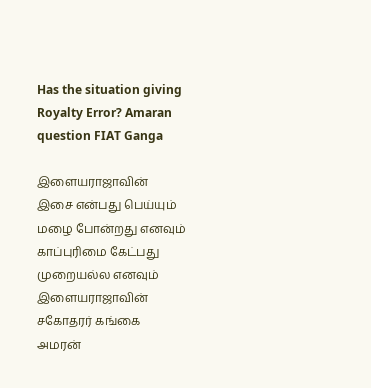Has the situation giving Royalty Error? Amaran question FIAT Ganga

இளையராஜாவின் இசை என்பது பெய்யும் மழை போன்றது எனவும் காப்புரிமை கேட்பது முறையல்ல எனவும் இளையராஜாவின் சகோதரர் கங்கை அமரன்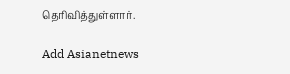தெரிவித்துள்ளார்.

Add Asianetnews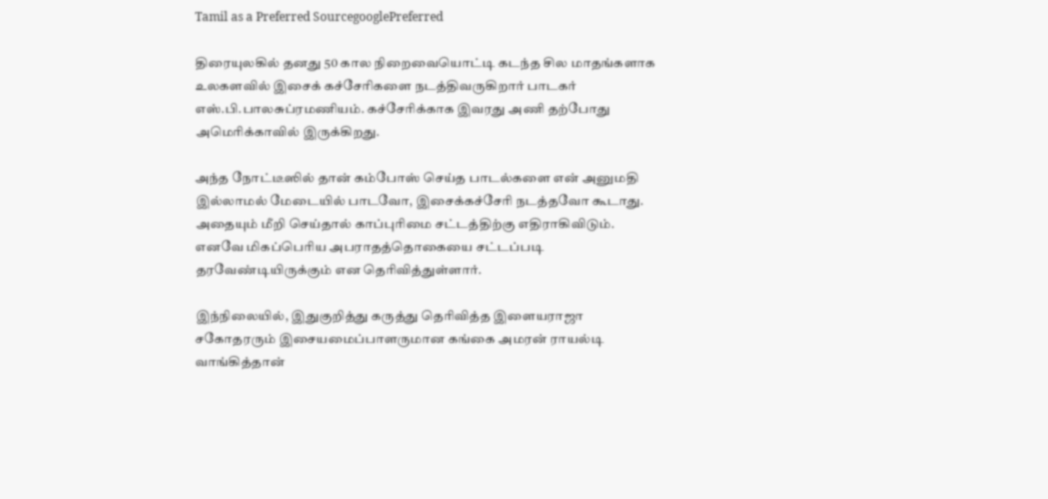Tamil as a Preferred SourcegooglePreferred

திரையுலகில் தனது 50 கால நிறைவையொட்டி கடந்த சில மாதங்களாக உலகளவில் இசைக் கச்சேரிகளை நடத்திவருகிறார் பாடகர் எஸ்.பி.பாலசுப்ரமணியம். கச்சேரிக்காக இவரது அணி தற்போது அமெரிக்காவில் இருக்கிறது.

அந்த நோட்டீஸில் தான் கம்போஸ் செய்த பாடல்களை என் அனுமதி இல்லாமல் மேடையில் பாடவோ, இசைக்கச்சேரி நடத்தவோ கூடாது. அதையும் மீறி செய்தால் காப்புரிமை சட்டத்திற்கு எதிராகிவிடும். எனவே மிகப்பெரிய அபராதத்தொகையை சட்டப்படி தரவேண்டியிருக்கும் என தெரிவித்துள்ளார்.

இந்நிலையில், இதுகுறித்து கருத்து தெரிவித்த இளையராஜா சகோதரரும் இசையமைப்பாளருமான கங்கை அமரன் ராயல்டி வாங்கித்தான்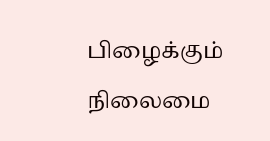பிழைக்கும் நிலைமை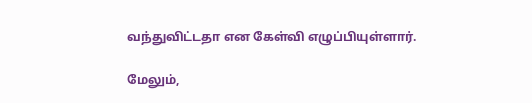வந்துவிட்டதா என கேள்வி எழுப்பியுள்ளார்.

மேலும்,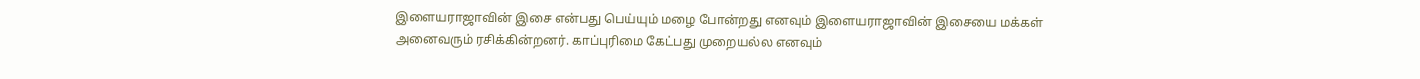இளையராஜாவின் இசை என்பது பெய்யும் மழை போன்றது எனவும் இளையராஜாவின் இசையை மக்கள் அனைவரும் ரசிக்கின்றனர். காப்புரிமை கேட்பது முறையல்ல எனவும்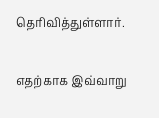தெரிவித்துள்ளார்.

எதற்காக இவ்வாறு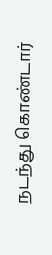நடந்து கொண்டார்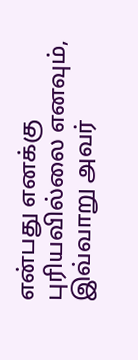என்பது எனக்கு புரியவில்லை எனவும், இவ்வாறு அவர்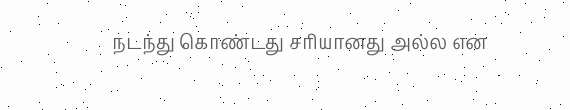நடந்து கொண்டது சரியானது அல்ல என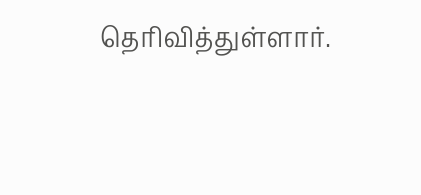தெரிவித்துள்ளார்.